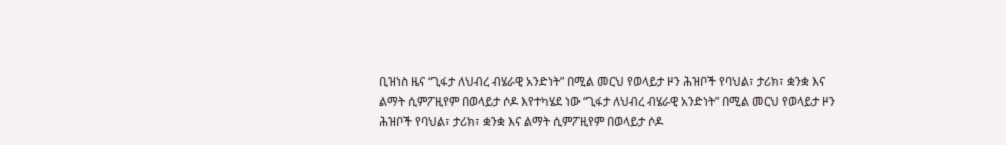ቢዝነስ ዜና “ጊፋታ ለህብረ ብሄራዊ አንድነት” በሚል መርህ የወላይታ ዞን ሕዝቦች የባህል፣ ታሪክ፣ ቋንቋ እና ልማት ሲምፖዚየም በወላይታ ሶዶ እየተካሄደ ነው “ጊፋታ ለህብረ ብሄራዊ አንድነት” በሚል መርህ የወላይታ ዞን ሕዝቦች የባህል፣ ታሪክ፣ ቋንቋ እና ልማት ሲምፖዚየም በወላይታ ሶዶ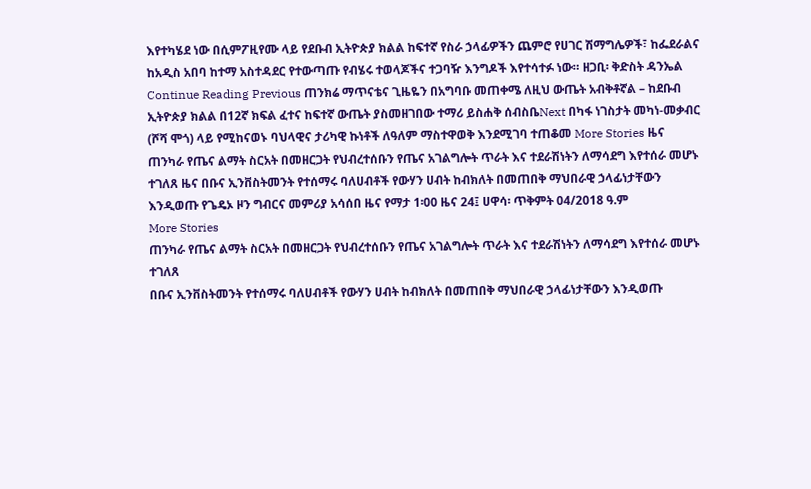እየተካሄደ ነው በሲምፖዚየሙ ላይ የደቡብ ኢትዮጵያ ክልል ከፍተኛ የስራ ኃላፊዎችን ጨምሮ የሀገር ሽማግሌዎች፣ ከፌደራልና ከአዲስ አበባ ከተማ አስተዳደር የተውጣጡ የብሄሩ ተወላጆችና ተጋባዥ እንግዶች እየተሳተፉ ነው። ዘጋቢ፡ ቅድስት ዳንኤል Continue Reading Previous ጠንክሬ ማጥናቴና ጊዜዬን በአግባቡ መጠቀሜ ለዚህ ውጤት አብቅቶኛል – ከደቡብ ኢትዮጵያ ክልል በ12ኛ ክፍል ፈተና ከፍተኛ ውጤት ያስመዘገበው ተማሪ ይስሐቅ ሰብስቤNext በካፋ ነገስታት መካነ-መቃብር (ሾሻ ሞጎ) ላይ የሚከናወኑ ባህላዊና ታሪካዊ ኩነቶች ለዓለም ማስተዋወቅ እንደሚገባ ተጠቆመ More Stories ዜና ጠንካራ የጤና ልማት ስርአት በመዘርጋት የህብረተሰቡን የጤና አገልግሎት ጥራት እና ተደራሽነትን ለማሳደግ እየተሰራ መሆኑ ተገለጸ ዜና በቡና ኢንቨስትመንት የተሰማሩ ባለሀብቶች የውሃን ሀብት ከብክለት በመጠበቅ ማህበራዊ ኃላፊነታቸውን እንዲወጡ የጌዴኦ ዞን ግብርና መምሪያ አሳሰበ ዜና የማታ 1፡00 ዜና 24፤ ሀዋሳ፡ ጥቅምት 04/2018 ዓ.ም
More Stories
ጠንካራ የጤና ልማት ስርአት በመዘርጋት የህብረተሰቡን የጤና አገልግሎት ጥራት እና ተደራሽነትን ለማሳደግ እየተሰራ መሆኑ ተገለጸ
በቡና ኢንቨስትመንት የተሰማሩ ባለሀብቶች የውሃን ሀብት ከብክለት በመጠበቅ ማህበራዊ ኃላፊነታቸውን እንዲወጡ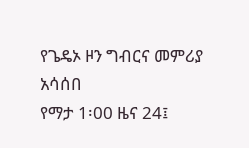የጌዴኦ ዞን ግብርና መምሪያ አሳሰበ
የማታ 1፡00 ዜና 24፤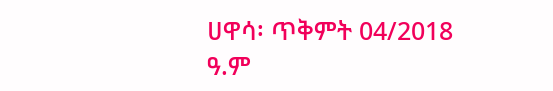ሀዋሳ፡ ጥቅምት 04/2018 ዓ.ም